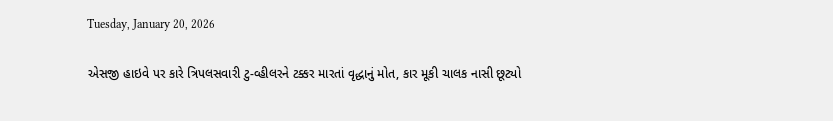Tuesday, January 20, 2026

એસજી હાઇવે પર કારે ત્રિપલસવારી ટુ-વ્હીલરને ટક્કર મારતાં વૃદ્ધાનું મોત, કાર મૂકી ચાલક નાસી છૂટ્યો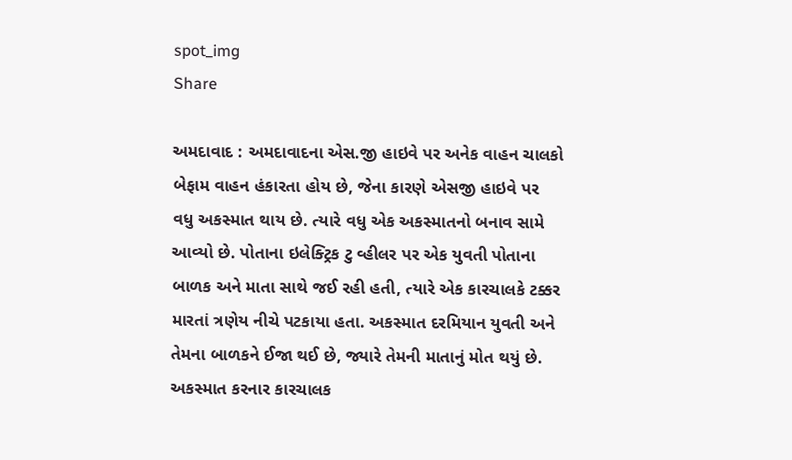spot_img
Share

અમદાવાદ : અમદાવાદના એસ.જી હાઇવે પર અનેક વાહન ચાલકો બેફામ વાહન હંકારતા હોય છે, જેના કારણે એસજી હાઇવે પર વધુ અકસ્માત થાય છે. ત્યારે વધુ એક અકસ્માતનો બનાવ સામે આવ્યો છે. પોતાના ઇલેક્ટ્રિક ટુ વ્હીલર પર એક યુવતી પોતાના બાળક અને માતા સાથે જઈ રહી હતી, ત્યારે એક કારચાલકે ટક્કર મારતાં ત્રણેય નીચે પટકાયા હતા. અકસ્માત દરમિયાન યુવતી અને તેમના બાળકને ઈજા થઈ છે, જ્યારે તેમની માતાનું મોત થયું છે. અકસ્માત કરનાર કારચાલક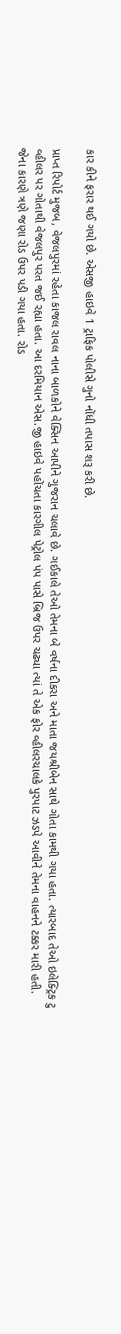કાર કીને ફરાર થઈ ગયો છે. એસજી હાઇવે 1 ટ્રાફિક પોલીસે ગુનો નોંધી તપાસ શરૂ કરી છે.

પ્રાપ્ત રિપોર્ટ મુજબ, વેજલપુરમાં રહેતા કાજલ રાવલ નાના બાળકોને વેક્સિન આપીને ગુજરાન ચલાવે છે. ગઈકાલે તેઓ તેમના બે વર્ષના દીકરા અને માતા જયશ્રીબેન સાથે ગોતા કામથી ગયા હતા. ત્યારબાદ તેઓ ઇલેક્ટ્રિક ટુ વ્હીલર પર ગોતાથી વેજલપુર પરત જઈ રહ્યા હતા. આ દરમિયાન એસ.જી હાઇવે પહોંચતા કારગીલ પેટ્રોલ પંપ પાસે બ્રિજ ઉપર ચઢ્યા ત્યાં તે એક ફોર વ્હીલરચાલકે પુરપાટ ઝડપે આવીને તેમના વાહનને ટક્કર મારી હતી. જેના કારણે ત્રણે જણા રોડ ઉપર પડી ગયા હતા. રોડ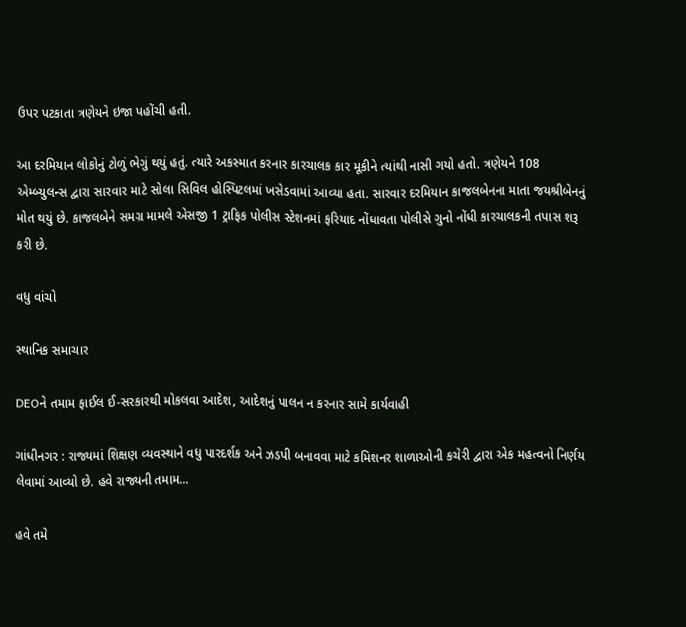ઉપર પટકાતા ત્રણેયને ઇજા પહોંચી હતી.

આ દરમિયાન લોકોનું ટોળું ભેગું થયું હતું. ત્યારે અકસ્માત કરનાર કારચાલક કાર મૂકીને ત્યાંથી નાસી ગયો હતો. ત્રણેયને 108 એમ્બ્યુલન્સ દ્વારા સારવાર માટે સોલા સિવિલ હોસ્પિટલમાં ખસેડવામાં આવ્યા હતા. સારવાર દરમિયાન કાજલબેનના માતા જયશ્રીબેનનું મોત થયું છે. કાજલબેને સમગ્ર મામલે એસજી 1 ટ્રાફિક પોલીસ સ્ટેશનમાં ફરિયાદ નોંધાવતા પોલીસે ગુનો નોંધી કારચાલકની તપાસ શરૂ કરી છે.

વધુ વાંચો

સ્થાનિક સમાચાર

DEOને તમામ ફાઈલ ઈ-સરકારથી મોકલવા આદેશ, આદેશનું પાલન ન કરનાર સામે કાર્યવાહી

ગાંધીનગર : રાજ્યમાં શિક્ષણ વ્યવસ્થાને વધુ પારદર્શક અને ઝડપી બનાવવા માટે કમિશનર શાળાઓની કચેરી દ્વારા એક મહત્વનો નિર્ણય લેવામાં આવ્યો છે. હવે રાજ્યની તમામ...

હવે તમે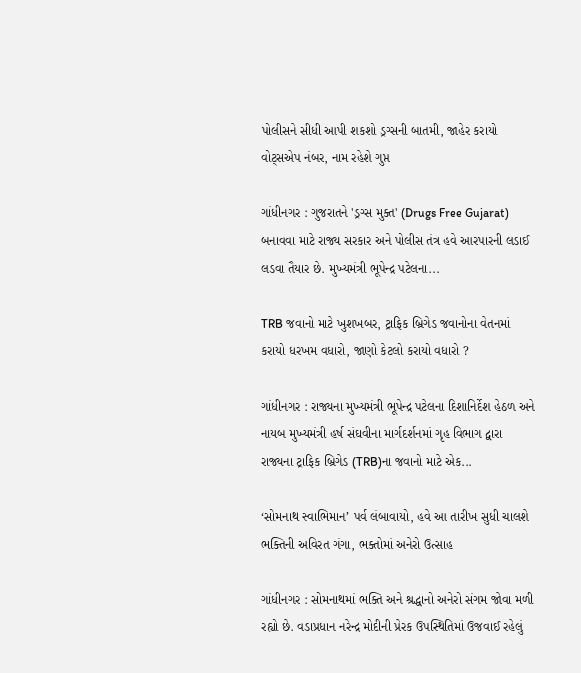પોલીસને સીધી આપી શકશો ડ્રગ્સની બાતમી, જાહેર કરાયો વોટ્સએપ નંબર, નામ રહેશે ગુપ્ત

ગાંધીનગર : ગુજરાતને 'ડ્રગ્સ મુક્ત' (Drugs Free Gujarat) બનાવવા માટે રાજ્ય સરકાર અને પોલીસ તંત્ર હવે આરપારની લડાઈ લડવા તૈયાર છે. મુખ્યમંત્રી ભૂપેન્દ્ર પટેલના...

TRB જવાનો માટે ખુશખબર, ટ્રાફિક બ્રિગેડ જવાનોના વેતનમાં કરાયો ધરખમ વધારો, જાણો કેટલો કરાયો વધારો ?

ગાંધીનગર : રાજ્યના મુખ્યમંત્રી ભૂપેન્દ્ર પટેલના દિશાનિર્દેશ હેઠળ અને નાયબ મુખ્યમંત્રી હર્ષ સંઘવીના માર્ગદર્શનમાં ગૃહ વિભાગ દ્વારા રાજ્યના ટ્રાફિક બ્રિગેડ (TRB)ના જવાનો માટે એક...

‘સોમનાથ સ્વાભિમાન’ પર્વ લંબાવાયો, હવે આ તારીખ સુધી ચાલશે ભક્તિની અવિરત ગંગા, ભક્તોમાં અનેરો ઉત્સાહ

ગાંધીનગર : સોમનાથમાં ભક્તિ અને શ્રદ્ધાનો અનેરો સંગમ જોવા મળી રહ્યો છે. વડાપ્રધાન નરેન્દ્ર મોદીની પ્રેરક ઉપસ્થિતિમાં ઉજવાઈ રહેલું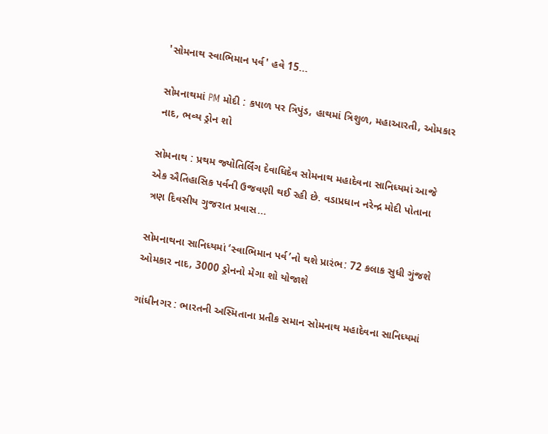'સોમનાથ સ્વાભિમાન પર્વ' હવે 15...

સોમનાથમાં PM મોદી : કપાળ પર ત્રિપુંડ, હાથમાં ત્રિશુળ, મહાઆરતી, ઓમકાર નાદ, ભવ્ય ડ્રોન શો

સોમનાથ : પ્રથમ જ્યોતિર્લિંગ દેવાધિદેવ સોમનાથ મહાદેવના સાનિધ્યમાં આજે એક ઐતિહાસિક પર્વની ઉજવણી થઈ રહી છે. વડાપ્રધાન નરેન્દ્ર મોદી પોતાના ત્રણ દિવસીય ગુજરાત પ્રવાસ...

સોમનાથના સાનિધ્યમાં ‘સ્વાભિમાન પર્વ’નો થશે પ્રારંભ: 72 કલાક સુધી ગુંજશે ઓમકાર નાદ, 3000 ડ્રોનનો મેગા શો યોજાશે

ગાંધીનગર : ભારતની અસ્મિતાના પ્રતીક સમાન સોમનાથ મહાદેવના સાનિધ્યમાં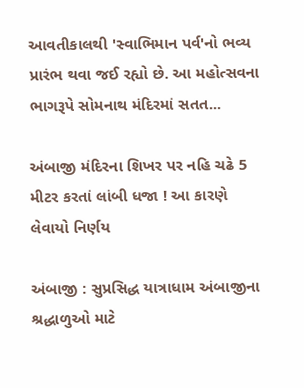આવતીકાલથી 'સ્વાભિમાન પર્વ'નો ભવ્ય પ્રારંભ થવા જઈ રહ્યો છે. આ મહોત્સવના ભાગરૂપે સોમનાથ મંદિરમાં સતત...

અંબાજી મંદિરના શિખર પર નહિ ચઢે 5 મીટર કરતાં લાંબી ધજા ! આ કારણે લેવાયો નિર્ણય

અંબાજી : સુપ્રસિદ્ધ યાત્રાધામ અંબાજીના શ્રદ્ધાળુઓ માટે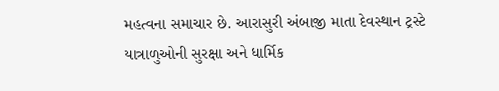મહત્વના સમાચાર છે. આરાસુરી અંબાજી માતા દેવસ્થાન ટ્રસ્ટે યાત્રાળુઓની સુરક્ષા અને ધાર્મિક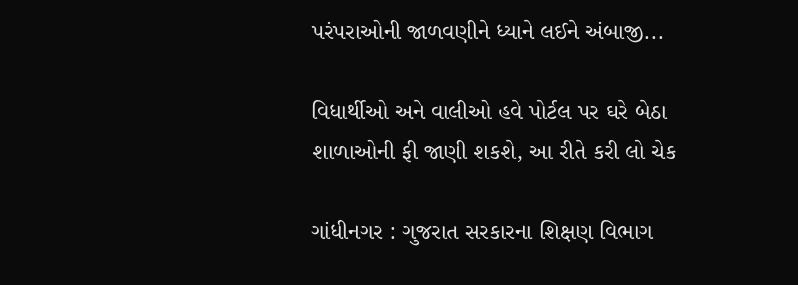પરંપરાઓની જાળવણીને ધ્યાને લઈને અંબાજી...

વિધાર્થીઓ અને વાલીઓ હવે પોર્ટલ પર ઘરે બેઠા શાળાઓની ફી જાણી શકશે, આ રીતે કરી લો ચેક

ગાંધીનગર : ગુજરાત સરકારના શિક્ષણ વિભાગ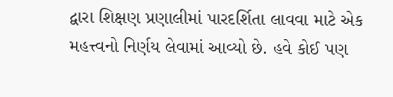દ્વારા શિક્ષણ પ્રણાલીમાં પારદર્શિતા લાવવા માટે એક મહત્ત્વનો નિર્ણય લેવામાં આવ્યો છે. હવે કોઈ પણ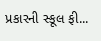પ્રકારની સ્કૂલ ફી...